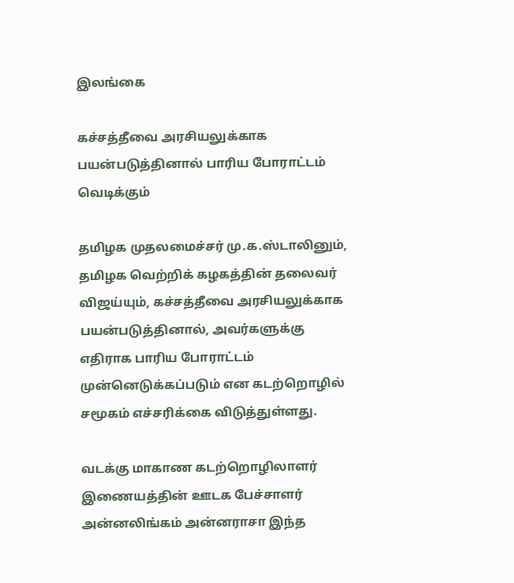இலங்கை

கச்சத்தீவை அரசியலுக்காக பயன்படுத்தினால் பாரிய போராட்டம் வெடிக்கும்

தமிழக முதலமைச்சர் மு.க.ஸ்டாலினும், தமிழக வெற்றிக் கழகத்தின் தலைவர் விஜய்யும், கச்சத்தீவை அரசியலுக்காக பயன்படுத்தினால், அவர்களுக்கு எதிராக பாரிய போராட்டம் முன்னெடுக்கப்படும் என கடற்றொழில் சமூகம் எச்சரிக்கை விடுத்துள்ளது.

வடக்கு மாகாண கடற்றொழிலாளர் இணையத்தின் ஊடக பேச்சாளர் அன்னலிங்கம் அன்னராசா இந்த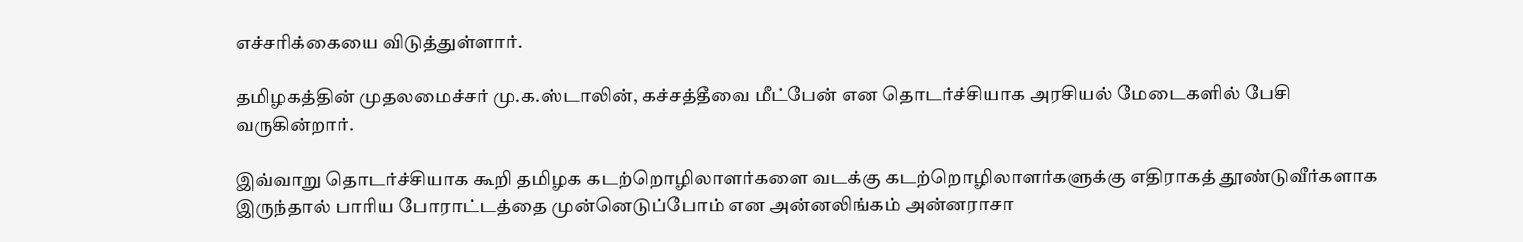எச்சரிக்கையை விடுத்துள்ளார்.

தமிழகத்தின் முதலமைச்சர் மு.க.ஸ்டாலின், கச்சத்தீவை மீட்பேன் என தொடர்ச்சியாக அரசியல் மேடைகளில் பேசி வருகின்றார்.

இவ்வாறு தொடர்ச்சியாக கூறி தமிழக கடற்றொழிலாளர்களை வடக்கு கடற்றொழிலாளர்களுக்கு எதிராகத் தூண்டுவீர்களாக இருந்தால் பாரிய போராட்டத்தை முன்னெடுப்போம் என அன்னலிங்கம் அன்னராசா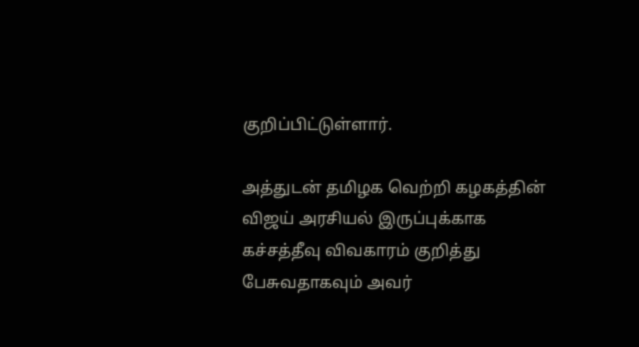குறிப்பிட்டுள்ளார்.

அத்துடன் தமிழக வெற்றி கழகத்தின் விஜய் அரசியல் இருப்புக்காக கச்சத்தீவு விவகாரம் குறித்து பேசுவதாகவும் அவர்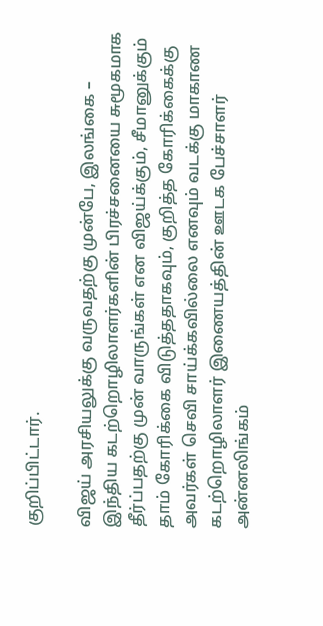குறிப்பிட்டார்.

விஜய் அரசியலுக்கு வருவதற்கு முன்பே, இலங்கை – இந்திய கடற்றொழிலாளர்களின் பிரச்சனையை சுமூகமாக தீர்ப்பதற்கு முன் வாருங்கள் என விஜய்க்கும், சீமானுக்கும் தாம் கோரிக்கை விடுத்ததாகவும், குறித்த கோரிக்கைக்கு அவர்கள் செவி சாய்க்கவில்லை எனவும் வடக்கு மாகாண கடற்றொழிலாளர் இணையத்தின் ஊடக பேச்சாளர் அன்னலிங்கம்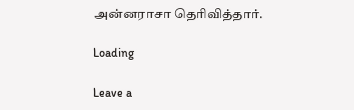அன்னராசா தெரிவித்தார்.

Loading

Leave a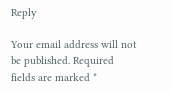Reply

Your email address will not be published. Required fields are marked *